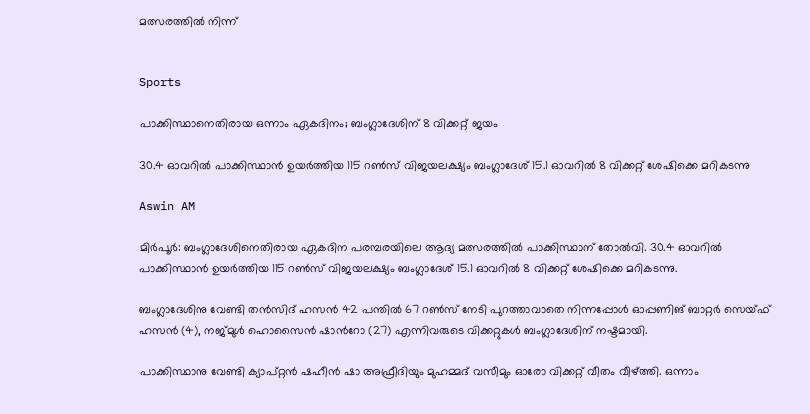മത്സരത്തിൽ നിന്ന്


Sports

പാക്കിസ്ഥാനെതിരായ ഒന്നാം ഏകദിനം; ബംഗ്ലാദേശിന് 8 വിക്കറ്റ് ജയം

30.4 ഓവറിൽ പാക്കിസ്ഥാൻ ഉയർത്തിയ 115 റൺസ് വിജയലക്ഷ‍്യം ബംഗ്ലാദേശ് 15.1 ഓവറിൽ 8 വിക്കറ്റ് ശേഷിക്കെ മറികടന്നു

Aswin AM

മിർപൂർ: ബംഗ്ലാദേശിനെതിരായ ഏകദിന പരമ്പരയിലെ ആദ‍്യ മത്സരത്തിൽ പാക്കിസ്ഥാന് തോൽവി. 30.4 ഓവറിൽ പാക്കിസ്ഥാൻ ഉയർത്തിയ 115 റൺസ് വിജയലക്ഷ‍്യം ബംഗ്ലാദേശ് 15.1 ഓവറിൽ 8 വിക്കറ്റ് ശേഷിക്കെ മറികടന്നു.

ബംഗ്ലാദേശിനു വേണ്ടി തൻസിദ് ഹസൻ 42 പന്തിൽ 67 റൺസ് നേടി പുറത്താവാതെ നിന്നപ്പോൾ ഓപ്പണിങ് ബാറ്റർ സെയ്ഫ് ഹസൻ (4), നജ്മുൾ ഹൊസൈൻ ഷാന്‍റോ (27) എന്നിവരുടെ വിക്കറ്റുകൾ ബംഗ്ലാദേശിന് നഷ്ടമായി.

പാക്കിസ്ഥാനു വേണ്ടി ക‍്യാപ്റ്റൻ ഷഹീൻ ഷാ അഫ്രീദിയും മുഹമ്മദ് വസീമും ഓരോ വിക്കറ്റ് വീതം വീഴ്ത്തി. ഒന്നാം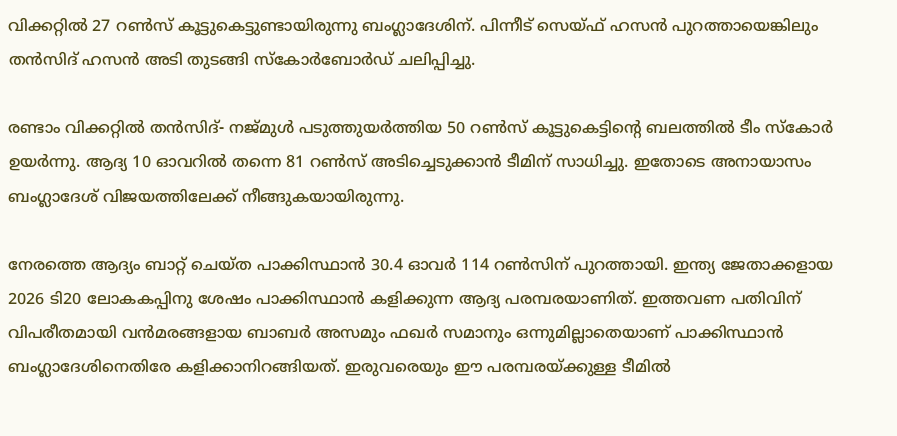വിക്കറ്റിൽ 27 റൺസ് കൂട്ടുകെട്ടുണ്ടായിരുന്നു ബംഗ്ലാദേശിന്. പിന്നീട് സെയ്ഫ് ഹസൻ പുറത്തായെങ്കിലും തൻസിദ് ഹസൻ അടി തുടങ്ങി സ്കോർബോർഡ് ചലിപ്പിച്ചു.

രണ്ടാം വിക്കറ്റിൽ തൻസിദ്- നജ്മുൾ പടുത്തുയർത്തിയ 50 റൺസ് കൂട്ടുകെട്ടിന്‍റെ ബലത്തിൽ ടീം സ്കോർ ഉയർ‌ന്നു. ആദ‍്യ 10 ഓവറിൽ തന്നെ 81 റൺസ് അടിച്ചെടുക്കാൻ ടീമിന് സാധിച്ചു. ഇതോടെ അനായാസം ബംഗ്ലാദേശ് വിജയത്തിലേക്ക് നീങ്ങുകയായിരുന്നു.

നേരത്തെ ആദ‍്യം ബാറ്റ് ചെയ്ത പാക്കിസ്ഥാൻ 30.4 ഓവർ 114 റൺസിന് പുറത്തായി. ഇന്ത‍്യ ജേതാക്കളായ 2026 ടി20 ലോകകപ്പിനു ശേഷം പാക്കിസ്ഥാൻ കളിക്കുന്ന ആദ‍്യ പരമ്പരയാണിത്. ഇത്തവണ പതിവിന് വിപരീതമായി വൻമരങ്ങളായ ബാബർ അസമും ഫഖർ സമാനും ഒന്നുമില്ലാതെയാണ് പാക്കിസ്ഥാൻ ബംഗ്ലാദേശിനെതിരേ കളിക്കാനിറങ്ങിയത്. ഇരുവരെയും ഈ പരമ്പര‍യ്ക്കുള്ള ടീമിൽ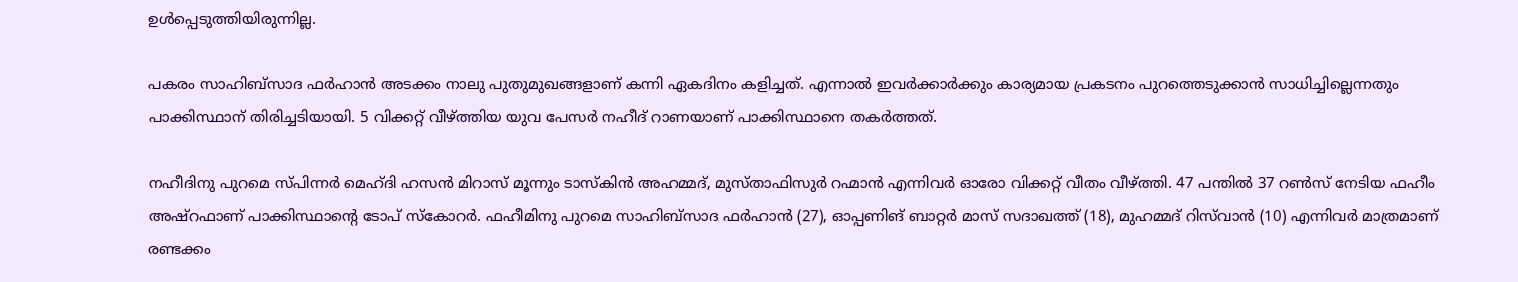ഉൾപ്പെടുത്തിയിരുന്നില്ല.

പകരം സാഹിബ്സാദ ഫർഹാൻ അടക്കം നാലു പുതുമുഖങ്ങളാണ് കന്നി ഏകദിനം കളിച്ചത്. എന്നാൽ ഇവർക്കാർക്കും കാര‍്യമായ പ്രകടനം പുറത്തെടുക്കാൻ സാധിച്ചില്ലെന്നതും പാക്കിസ്ഥാന് തിരിച്ചടിയായി. 5 വിക്കറ്റ് വീഴ്ത്തിയ യുവ പേസർ നഹീദ് റാണയാണ് പാക്കിസ്ഥാനെ തകർത്തത്.

നഹീദിനു പുറമെ സ്പിന്നർ മെഹ്ദി ഹസൻ മിറാസ് മൂന്നും ടാസ്കിൻ അഹമ്മദ്, മുസ്താഫിസുർ റഹ്മാൻ എന്നിവർ ഓരോ വിക്കറ്റ് വീതം വീഴ്ത്തി. 47 പന്തിൽ 37 റൺസ് നേടിയ ഫഹീം അഷ്റഫാണ് പാക്കിസ്ഥാന്‍റെ ടോപ് സ്കോറർ. ഫഹീമിനു പുറമെ സാഹിബ്സാദ ഫർഹാൻ (27), ഓപ്പണിങ് ബാറ്റർ മാസ് സദാഖത്ത് (18), മുഹമ്മദ് റിസ്‌വാൻ (10) എന്നിവർ മാത്രമാണ് രണ്ടക്കം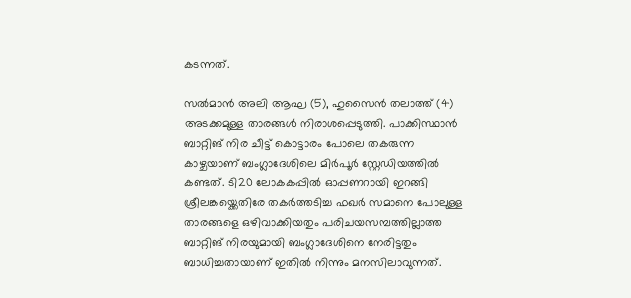കടന്നത്.

സൽമാൻ അലി ആഘ (5), ഹുസൈൻ തലാത്ത് (4) അടക്കമുള്ള താരങ്ങൾ നിരാശപ്പെടുത്തി. പാക്കിസ്ഥാൻ ബാറ്റിങ് നിര ചീട്ട് കൊട്ടാരം പോലെ തകരുന്ന കാഴ്ചയാണ് ബംഗ്ലാദേശിലെ മിർപൂർ സ്റ്റേഡിയത്തിൽ കണ്ടത്. ടി20 ലോകകപ്പിൽ ഓപ്പണറായി ഇറങ്ങി ശ്രീലങ്കയ്ക്കെതിരേ തകർത്തടിച്ച ഫഖർ സമാനെ പോലുള്ള താരങ്ങളെ ഒഴിവാക്കിയതും പരിചയസമ്പത്തില്ലാത്ത ബാറ്റിങ് നിരയുമായി ബംഗ്ലാദേശിനെ നേരിട്ടതും ബാധിച്ചതായാണ് ഇതിൽ നിന്നും മനസിലാവുന്നത്.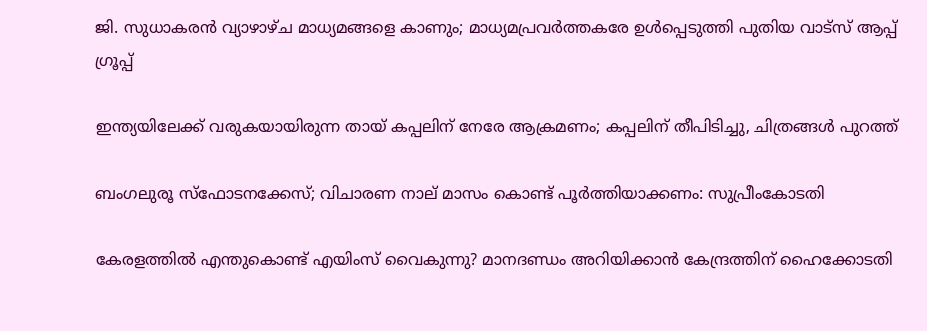ജി. സുധാകരൻ വ്യാഴാഴ്ച മാധ്യമങ്ങളെ കാണും; മാധ്യമപ്രവർത്തകരേ ഉൾ‌പ്പെടുത്തി പുതിയ വാട്സ് ആപ്പ് ഗ്രൂപ്പ്

ഇന്ത്യയിലേക്ക് വരുകയായിരുന്ന തായ് കപ്പലിന് നേരേ ആക്രമണം; കപ്പലിന് തീപിടിച്ചു, ചിത്രങ്ങൾ പുറത്ത്

ബംഗലുരൂ സ്ഫോടനക്കേസ്; വിചാരണ നാല് മാസം കൊണ്ട് പൂർത്തിയാക്കണം: സുപ്രീംകോടതി

കേരളത്തിൽ എന്തുകൊണ്ട് എയിംസ് വൈകുന്നു? മാനദണ്ഡം അറിയിക്കാൻ കേന്ദ്രത്തിന് ഹൈക്കോടതി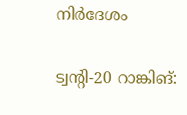നിര്‍ദേശം

ട്വന്‍റി-20 റാങ്കിങ്: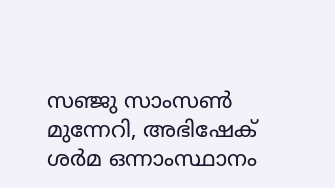സഞ്ജു സാംസൺ മുന്നേറി, അഭിഷേക് ശർമ ഒന്നാംസ്ഥാനം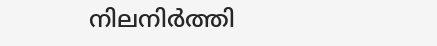നിലനിർത്തി